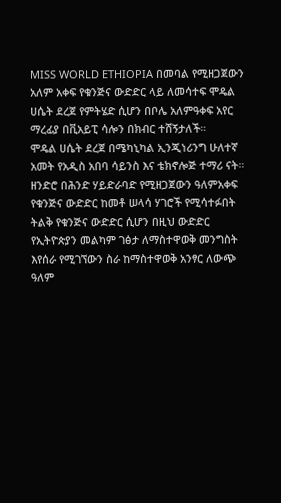MISS WORLD ETHIOPIA በመባል የሚዘጋጀውን አለም አቀፍ የቁንጅና ውድድር ላይ ለመሳተፍ ሞዴል ሀሴት ደረጀ የምትሄድ ሲሆን በቦሌ አለምዓቀፍ አየር ማረፊያ በቪአይፒ ሳሎን በክብር ተሸኝታለች።
ሞዴል ሀሴት ደረጀ በሜካኒካል ኢንጂነሪንግ ሁለተኛ አመት የአዲስ አበባ ሳይንስ እና ቴክኖሎጅ ተማሪ ናት።
ዘንድሮ በሕንድ ሃይድራባድ የሚዘጋጀውን ዓለምአቀፍ የቁንጅና ውድድር ከመቶ ሠላሳ ሃገሮች የሚሳተፉበት ትልቅ የቁንጅና ውድድር ሲሆን በዚህ ውድድር የኢትዮጵያን መልካም ገፅታ ለማስተዋወቅ መንግስት እየሰራ የሚገኘውን ስራ ከማስተዋወቅ አንፃር ለውጭ ዓለም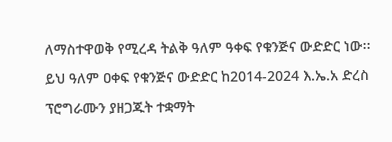ለማስተዋወቅ የሚረዳ ትልቅ ዓለም ዓቀፍ የቁንጅና ውድድር ነው፡፡
ይህ ዓለም ዐቀፍ የቁንጅና ውድድር ከ2014-2024 እ.ኤ.አ ድረስ ፕሮግራሙን ያዘጋጁት ተቋማት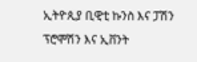ኢትዮጲያ ቢዊቲ ኩንስ እና ፓሽን ፕሮሞሽን እና ኢቨንት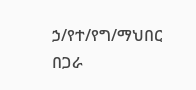ኃ/የተ/የግ/ማህበር በጋራ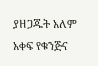ያዘጋጁት አለም አቀፍ የቁንጅና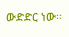ውድድር ነው፡፡